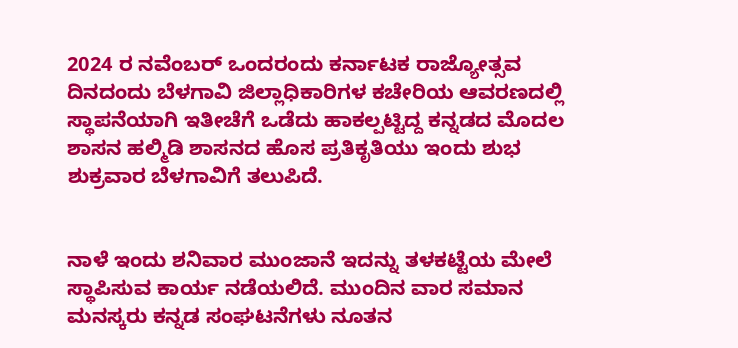2024 ರ ನವೆಂಬರ್ ಒಂದರಂದು ಕರ್ನಾಟಕ ರಾಜ್ಯೋತ್ಸವ ದಿನದಂದು ಬೆಳಗಾವಿ ಜಿಲ್ಲಾಧಿಕಾರಿಗಳ ಕಚೇರಿಯ ಆವರಣದಲ್ಲಿ ಸ್ಥಾಪನೆಯಾಗಿ ಇತೀಚೆಗೆ ಒಡೆದು ಹಾಕಲ್ಪಟ್ಟಿದ್ದ ಕನ್ನಡದ ಮೊದಲ ಶಾಸನ ಹಲ್ಮಿಡಿ ಶಾಸನದ ಹೊಸ ಪ್ರತಿಕೃತಿಯು ಇಂದು ಶುಭ
ಶುಕ್ರವಾರ ಬೆಳಗಾವಿಗೆ ತಲುಪಿದೆ.


ನಾಳೆ ಇಂದು ಶನಿವಾರ ಮುಂಜಾನೆ ಇದನ್ನು ತಳಕಟ್ಟೆಯ ಮೇಲೆ ಸ್ಥಾಪಿಸುವ ಕಾರ್ಯ ನಡೆಯಲಿದೆ. ಮುಂದಿನ ವಾರ ಸಮಾನ ಮನಸ್ಕರು ಕನ್ನಡ ಸಂಘಟನೆಗಳು ನೂತನ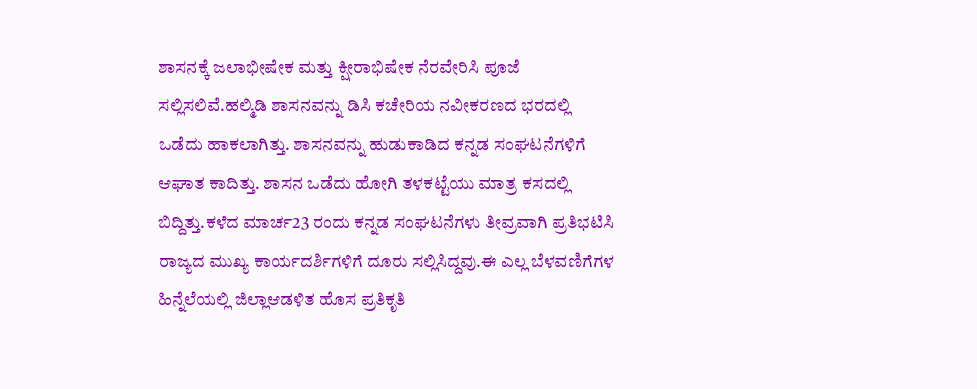ಶಾಸನಕ್ಕೆ ಜಲಾಭೀಷೇಕ ಮತ್ತು ಕ್ಷೀರಾಭಿಷೇಕ ನೆರವೇರಿಸಿ ಪೂಜೆ ಸಲ್ಲಿಸಲಿವೆ.ಹಲ್ಮಿಡಿ ಶಾಸನವನ್ನು ಡಿಸಿ ಕಚೇರಿಯ ನವೀಕರಣದ ಭರದಲ್ಲಿ ಒಡೆದು ಹಾಕಲಾಗಿತ್ತು. ಶಾಸನವನ್ನು ಹುಡುಕಾಡಿದ ಕನ್ನಡ ಸಂಘಟನೆಗಳಿಗೆ ಆಘಾತ ಕಾದಿತ್ತು. ಶಾಸನ ಒಡೆದು ಹೋಗಿ ತಳಕಟ್ಟೆಯು ಮಾತ್ರ ಕಸದಲ್ಲಿ ಬಿದ್ದಿತ್ತು.ಕಳೆದ ಮಾರ್ಚ23 ರಂದು ಕನ್ನಡ ಸಂಘಟನೆಗಳು ತೀವ್ರವಾಗಿ ಪ್ರತಿಭಟಿಸಿ ರಾಜ್ಯದ ಮುಖ್ಯ ಕಾರ್ಯದರ್ಶಿಗಳಿಗೆ ದೂರು ಸಲ್ಲಿಸಿದ್ದವು.ಈ ಎಲ್ಲ ಬೆಳವಣಿಗೆಗಳ ಹಿನ್ನೆಲೆಯಲ್ಲಿ ಜಿಲ್ಲಾಆಡಳಿತ ಹೊಸ ಪ್ರತಿಕೃತಿ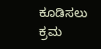ಕೂಡಿಸಲು ಕ್ರಮ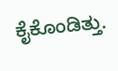ಕೈಕೊಂಡಿತ್ತು.